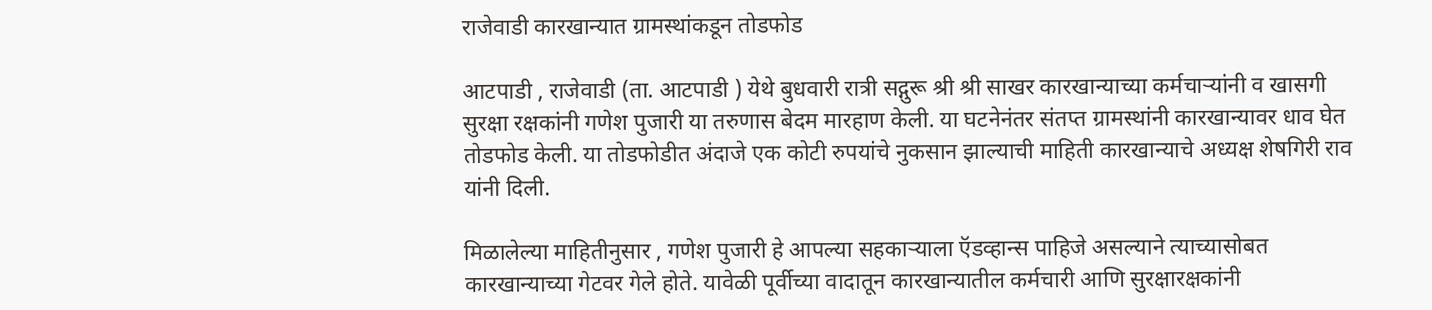राजेवाडी कारखान्यात ग्रामस्थांकडून तोडफोड

आटपाडी , राजेवाडी (ता. आटपाडी ) येथे बुधवारी रात्री सद्गुरू श्री श्री साखर कारखान्याच्या कर्मचाऱ्यांनी व खासगी सुरक्षा रक्षकांनी गणेश पुजारी या तरुणास बेदम मारहाण केली. या घटनेनंतर संतप्त ग्रामस्थांनी कारखान्यावर धाव घेत तोडफोड केली. या तोडफोडीत अंदाजे एक कोटी रुपयांचे नुकसान झाल्याची माहिती कारखान्याचे अध्यक्ष शेषगिरी राव यांनी दिली.

मिळालेल्या माहितीनुसार , गणेश पुजारी हे आपल्या सहकाऱ्याला ऍडव्हान्स पाहिजे असल्याने त्याच्यासोबत कारखान्याच्या गेटवर गेले होते. यावेळी पूर्वीच्या वादातून कारखान्यातील कर्मचारी आणि सुरक्षारक्षकांनी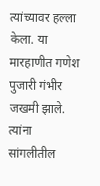त्यांच्यावर हल्ला केला. या मारहाणीत गणेश पुजारी गंभीर जखमी झाले. त्यांना सांगलीतील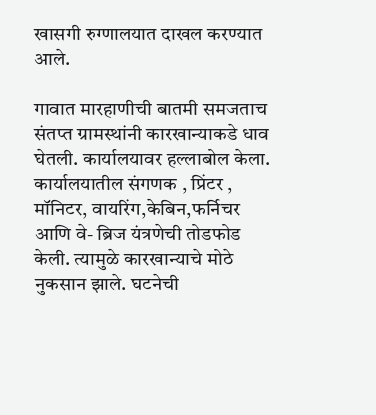खासगी रुग्णालयात दाखल करण्यात आले.

गावात मारहाणीची बातमी समजताच संतप्त ग्रामस्थांनी कारखान्याकडे धाव घेतली. कार्यालयावर हल्लाबोल केला. कार्यालयातील संगणक , प्रिंटर , मॉनिटर, वायरिंग,केबिन,फर्निचर आणि वे- ब्रिज यंत्रणेची तोडफोड केली. त्यामुळे कारखान्याचे मोठे नुकसान झाले. घटनेची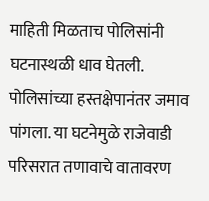माहिती मिळताच पोलिसांनी घटनास्थळी धाव घेतली. पोलिसांच्या हस्तक्षेपानंतर जमाव पांगला. या घटनेमुळे राजेवाडी परिसरात तणावाचे वातावरण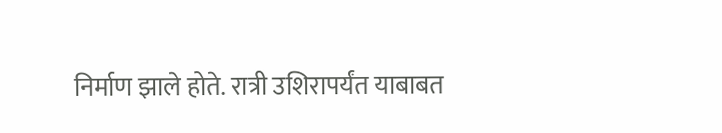निर्माण झाले होते. रात्री उशिरापर्यंत याबाबत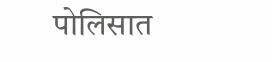पोलिसात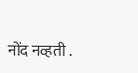नोंद नव्हती .